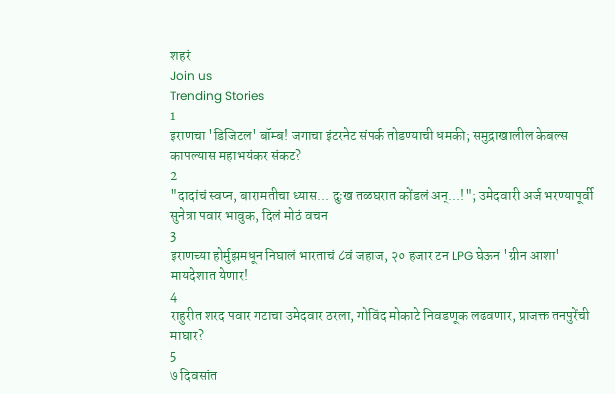शहरं
Join us
Trending Stories
1
इराणचा 'डिजिटल' बॉम्ब! जगाचा इंटरनेट संपर्क तोडण्याची धमकी; समुद्राखालील केबल्स कापल्यास महाभयंकर संकट?
2
"दादांचं स्वप्न, बारामतीचा ध्यास... दुःख तळघरात कोंडलं अन्...!"; उमेदवारी अर्ज भरण्यापूर्वी सुनेत्रा पवार भावुक, दिलं मोठं वचन
3
इराणच्या होर्मुझमधून निघालं भारताचं ८वं जहाज, २० हजार टन LPG घेऊन 'ग्रीन आशा' मायदेशात येणार!
4
राहुरीत शरद पवार गटाचा उमेदवार ठरला, गोविंद मोकाटे निवडणूक लढवणार, प्राजक्त तनपुरेंची माघार?
5
७ दिवसांत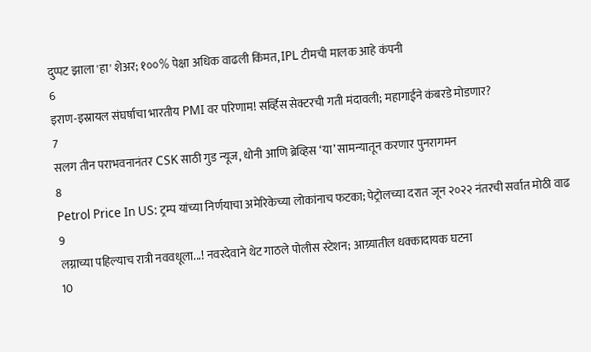दुप्पट झाला 'हा' शेअर; १००% पेक्षा अधिक वाढली किंमत, IPL टीमची मालक आहे कंपनी
6
इराण-इस्रायल संघर्षाचा भारतीय PMI वर परिणाम! सर्व्हिस सेक्टरची गती मंदावली; महागाईने कंबरडे मोडणार?
7
सलग तीन पराभवनानंतर CSK साठी गुड न्यूज, धोनी आणि ब्रेव्हिस ‘या’ सामन्यातून करणार पुनरागमन
8
Petrol Price In US: ट्रम्प यांच्या निर्णयाचा अमेरिकेच्या लोकांनाच फटका; पेट्रोलच्या दरात जून २०२२ नंतरची सर्वात मोठी वाढ
9
लग्नाच्या पहिल्याच रात्री नववधूला...! नवरदेवाने थेट गाठले पोलीस स्टेशन; आग्र्यातील धक्कादायक घटना
10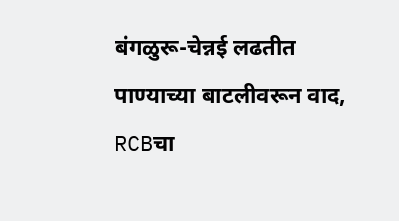बंगळुरू-चेन्नई लढतीत पाण्याच्या बाटलीवरून वाद, RCBचा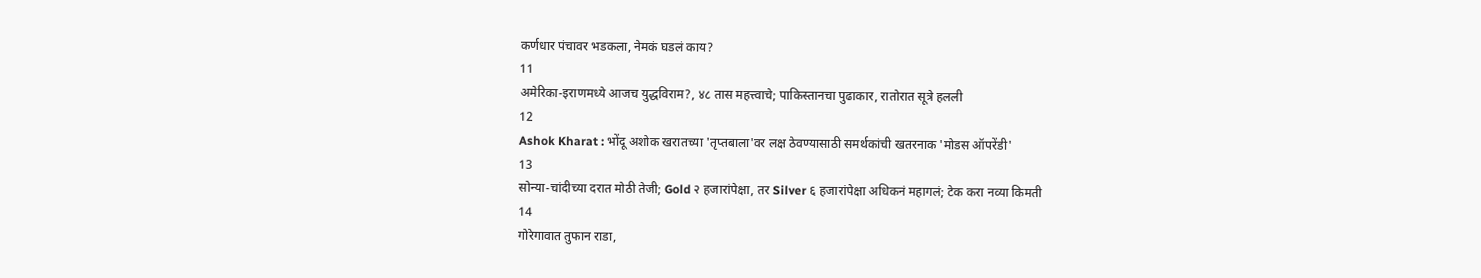कर्णधार पंचावर भडकला, नेमकं घडलं काय?
11
अमेरिका-इराणमध्ये आजच युद्धविराम?, ४८ तास महत्त्वाचे; पाकिस्तानचा पुढाकार, रातोरात सूत्रे हलली
12
Ashok Kharat : भोंदू अशोक खरातच्या 'तृप्तबाला'वर लक्ष ठेवण्यासाठी समर्थकांची खतरनाक 'मोडस ऑपरेंडी'
13
सोन्या-चांदीच्या दरात मोठी तेजी; Gold २ हजारांपेक्षा, तर Silver ६ हजारांपेक्षा अधिकनं महागलं; टेक करा नव्या किमती
14
गोरेगावात तुफान राडा,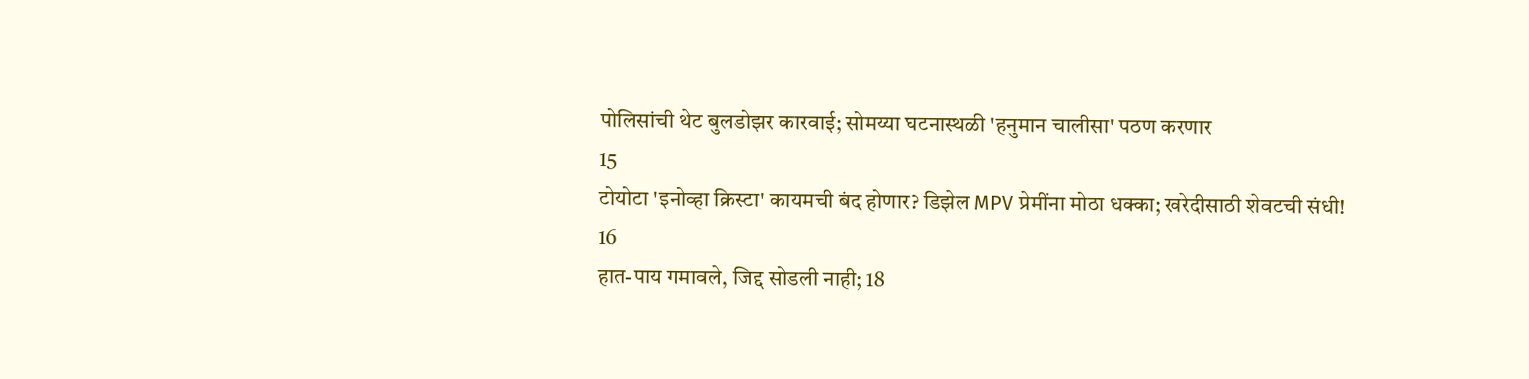पोलिसांची थेट बुलडोझर कारवाई; सोमय्या घटनास्थळी 'हनुमान चालीसा' पठण करणार
15
टोयोटा 'इनोव्हा क्रिस्टा' कायमची बंद होणार? डिझेल MPV प्रेमींना मोठा धक्का; खरेदीसाठी शेवटची संधी!
16
हात-पाय गमावले, जिद्द सोडली नाही; 18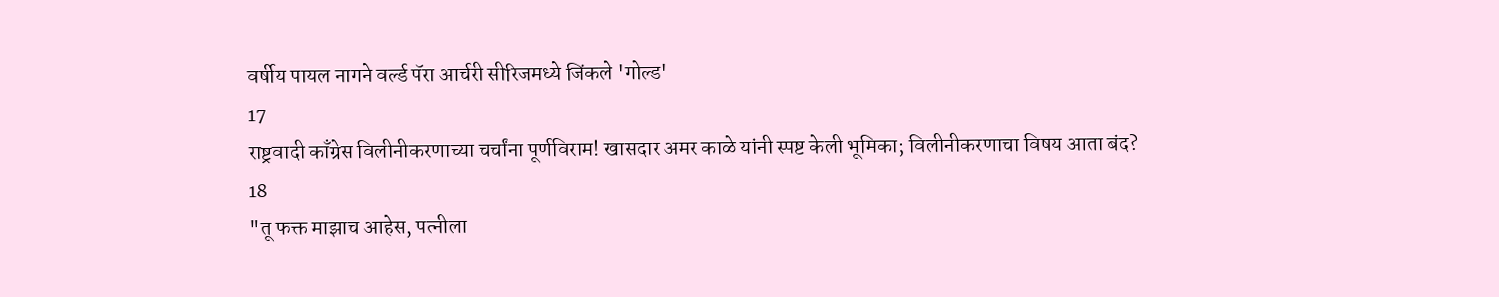वर्षीय पायल नागने वर्ल्ड पॅरा आर्चरी सीरिजमध्ये जिंकले 'गोल्ड'
17
राष्ट्रवादी काँग्रेस विलीनीकरणाच्या चर्चांना पूर्णविराम! खासदार अमर काळे यांनी स्पष्ट केली भूमिका; विलीनीकरणाचा विषय आता बंद?
18
"तू फक्त माझाच आहेस, पत्नीला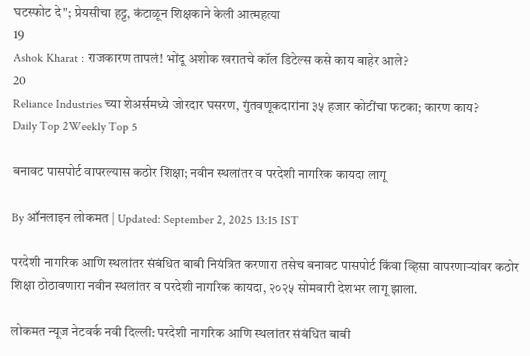घटस्फोट दे"; प्रेयसीचा हट्ट, कंटाळून शिक्षकाने केली आत्महत्या
19
Ashok Kharat : राजकारण तापलं! भोंदू अशोक खरातचे कॉल डिटेल्स कसे काय बाहेर आले?
20
Reliance Industries च्या शेअर्समध्ये जोरदार घसरण, गुंतवणूकदारांना ३५ हजार कोटींचा फटका; कारण काय?
Daily Top 2Weekly Top 5

बनावट पासपोर्ट वापरल्यास कठोर शिक्षा; नवीन स्थलांतर व परदेशी नागरिक कायदा लागू

By ऑनलाइन लोकमत | Updated: September 2, 2025 13:15 IST

परदेशी नागरिक आणि स्थलांतर संबंधित बाबी नियंत्रित करणारा तसेच बनावट पासपोर्ट किंवा व्हिसा वापरणाऱ्यांवर कठोर शिक्षा ठोठावणारा नवीन स्थलांतर व परदेशी नागरिक कायदा, २०२५ सोमवारी देशभर लागू झाला.

लोकमत न्यूज नेटवर्क नवी दिल्ली: परदेशी नागरिक आणि स्थलांतर संबंधित बाबी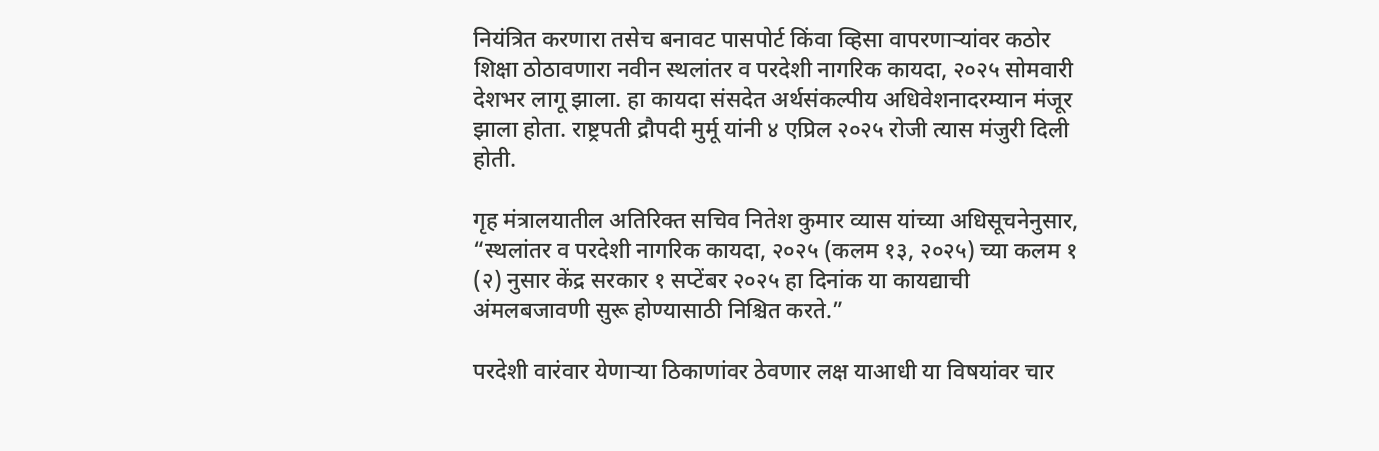नियंत्रित करणारा तसेच बनावट पासपोर्ट किंवा व्हिसा वापरणाऱ्यांवर कठोर शिक्षा ठोठावणारा नवीन स्थलांतर व परदेशी नागरिक कायदा, २०२५ सोमवारी देशभर लागू झाला. हा कायदा संसदेत अर्थसंकल्पीय अधिवेशनादरम्यान मंजूर झाला होता. राष्ट्रपती द्रौपदी मुर्मू यांनी ४ एप्रिल २०२५ रोजी त्यास मंजुरी दिली होती.

गृह मंत्रालयातील अतिरिक्त सचिव नितेश कुमार व्यास यांच्या अधिसूचनेनुसार, “स्थलांतर व परदेशी नागरिक कायदा, २०२५ (कलम १३, २०२५) च्या कलम १ (२) नुसार केंद्र सरकार १ सप्टेंबर २०२५ हा दिनांक या कायद्याची अंमलबजावणी सुरू होण्यासाठी निश्चित करते.”

परदेशी वारंवार येणाऱ्या ठिकाणांवर ठेवणार लक्ष याआधी या विषयांवर चार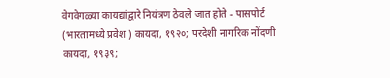वेगवेगळ्या कायद्यांद्वारे नियंत्रण ठेवले जात होते - पासपोर्ट (भारतामध्ये प्रवेश) कायदा, १९२०; परदेशी नागरिक नोंदणी कायदा, १९३९;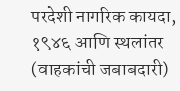परदेशी नागरिक कायदा, १९४६ आणि स्थलांतर (वाहकांची जबाबदारी)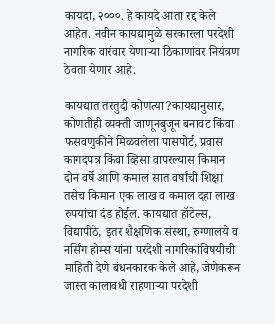कायदा, २०००. हे कायदे आता रद्द केले आहेत. नवीन कायद्यामुळे सरकारला परदेशी नागरिक वारंवार येणाऱ्या ठिकाणांवर नियंत्रण ठेवता येणार आहे.

कायद्यात तरतुदी कोणत्या?कायद्यानुसार, कोणतीही व्यक्ती जाणूनबुजून बनावट किंवा फसवणुकीने मिळवलेला पासपोर्ट, प्रवास कागदपत्र किंवा व्हिसा वापरल्यास किमान दोन वर्षे आणि कमाल सात वर्षांची शिक्षा तसेच किमान एक लाख व कमाल दहा लाख रुपयांचा दंड होईल. कायद्यात हॉटेल्स, विद्यापीठे, इतर शैक्षणिक संस्था, रुग्णालये व नर्सिंग होम्स यांना परदेशी नागरिकांविषयीची माहिती देणे बंधनकारक केले आहे, जेणेकरून जास्त कालावधी राहणाऱ्या परदेशी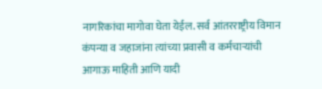नागरिकांचा मागोवा घेता येईल. सर्व आंतरराष्ट्रीय विमान कंपन्या व जहाजांना त्यांच्या प्रवासी व कर्मचाऱ्यांची आगाऊ माहिती आणि यादी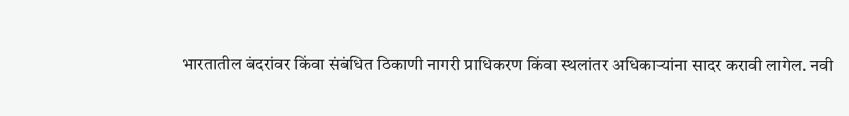भारतातील बंदरांवर किंवा संबंधित ठिकाणी नागरी प्राधिकरण किंवा स्थलांतर अधिकाऱ्यांना सादर करावी लागेल. नवी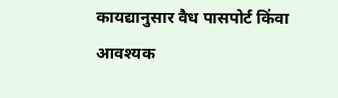कायद्यानुसार वैध पासपोर्ट किंवा आवश्यक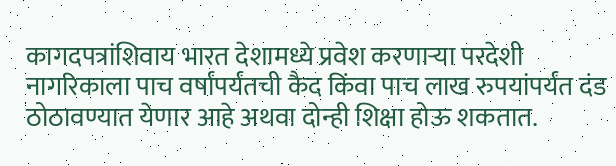कागदपत्रांशिवाय भारत देशामध्ये प्रवेश करणाऱ्या परदेशी नागरिकाला पाच वर्षांपर्यंतची कैद किंवा पाच लाख रुपयांपर्यंत दंड ठोठावण्यात येणार आहे अथवा दोन्ही शिक्षा होऊ शकतात.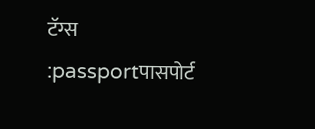टॅग्स :passportपासपोर्ट